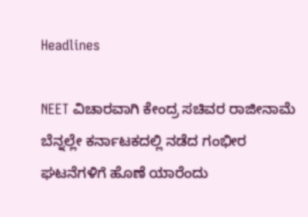Headlines

NEET ವಿಚಾರವಾಗಿ ಕೇಂದ್ರ ಸಚಿವರ ರಾಜೀನಾಮೆ ಬೆನ್ನಲ್ಲೇ ಕರ್ನಾಟಕದಲ್ಲಿ ನಡೆದ ಗಂಭೀರ ಘಟನೆಗಳಿಗೆ ಹೊಣೆ ಯಾರೆಂದು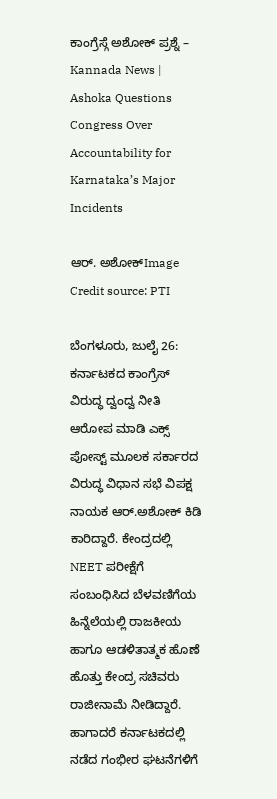ಕಾಂಗ್ರೆಸ್ಗೆ ಅಶೋಕ್ ಪ್ರಶ್ನೆ – Kannada News | Ashoka Questions Congress Over Accountability for Karnataka’s Major Incidents

ಆರ್. ಅಶೋಕ್Image Credit source: PTI

ಬೆಂಗಳೂರು, ಜುಲೈ 26: ಕರ್ನಾಟಕದ ಕಾಂಗ್ರೆಸ್ ವಿರುದ್ಧ ದ್ವಂದ್ವ ನೀತಿ ಆರೋಪ ಮಾಡಿ ಎಕ್ಸ್ ಪೋಸ್ಟ್ ಮೂಲಕ ಸರ್ಕಾರದ ವಿರುದ್ಧ ವಿಧಾನ ಸಭೆ ವಿಪಕ್ಷ ನಾಯಕ ಆರ್.ಅಶೋಕ್ ಕಿಡಿ ಕಾರಿದ್ದಾರೆ. ಕೇಂದ್ರದಲ್ಲಿ NEET ಪರೀಕ್ಷೆಗೆ ಸಂಬಂಧಿಸಿದ ಬೆಳವಣಿಗೆಯ ಹಿನ್ನೆಲೆಯಲ್ಲಿ ರಾಜಕೀಯ ಹಾಗೂ ಆಡಳಿತಾತ್ಮಕ ಹೊಣೆ ಹೊತ್ತು ಕೇಂದ್ರ ಸಚಿವರು ರಾಜೀನಾಮೆ ನೀಡಿದ್ದಾರೆ. ಹಾಗಾದರೆ ಕರ್ನಾಟಕದಲ್ಲಿ ನಡೆದ ಗಂಭೀರ ಘಟನೆಗಳಿಗೆ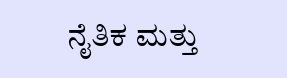ನೈತಿಕ ಮತ್ತು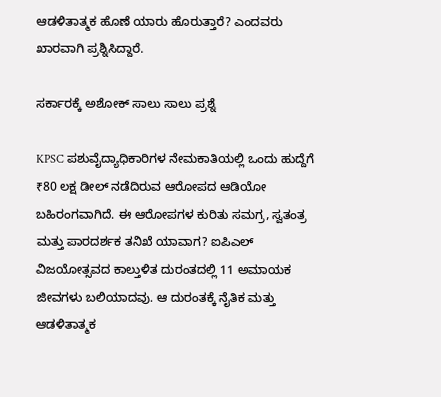ಆಡಳಿತಾತ್ಮಕ ಹೊಣೆ ಯಾರು ಹೊರುತ್ತಾರೆ? ಎಂದವರು ಖಾರವಾಗಿ ಪ್ರಶ್ನಿಸಿದ್ದಾರೆ.

ಸರ್ಕಾರಕ್ಕೆ ಅಶೋಕ್ ಸಾಲು ಸಾಲು ಪ್ರಶ್ನೆ

KPSC ಪಶುವೈದ್ಯಾಧಿಕಾರಿಗಳ ನೇಮಕಾತಿಯಲ್ಲಿ ಒಂದು ಹುದ್ದೆಗೆ ₹80 ಲಕ್ಷ ಡೀಲ್ ನಡೆದಿರುವ ಆರೋಪದ ಆಡಿಯೋ ಬಹಿರಂಗವಾಗಿದೆ. ಈ ಆರೋಪಗಳ ಕುರಿತು ಸಮಗ್ರ, ಸ್ವತಂತ್ರ ಮತ್ತು ಪಾರದರ್ಶಕ ತನಿಖೆ ಯಾವಾಗ? ಐಪಿಎಲ್ ವಿಜಯೋತ್ಸವದ ಕಾಲ್ತುಳಿತ ದುರಂತದಲ್ಲಿ 11 ಅಮಾಯಕ ಜೀವಗಳು ಬಲಿಯಾದವು. ಆ ದುರಂತಕ್ಕೆ ನೈತಿಕ ಮತ್ತು ಆಡಳಿತಾತ್ಮಕ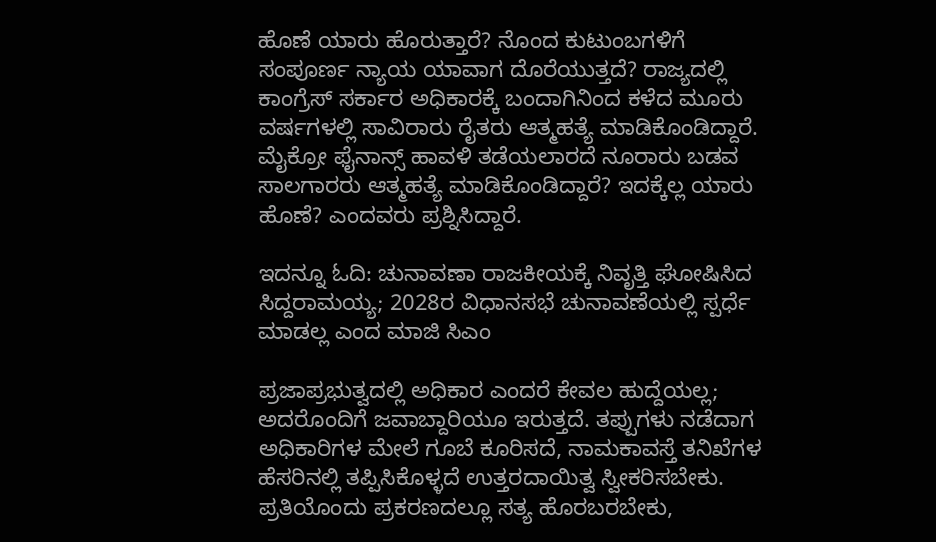ಹೊಣೆ ಯಾರು ಹೊರುತ್ತಾರೆ? ನೊಂದ ಕುಟುಂಬಗಳಿಗೆ ಸಂಪೂರ್ಣ ನ್ಯಾಯ ಯಾವಾಗ ದೊರೆಯುತ್ತದೆ? ರಾಜ್ಯದಲ್ಲಿ ಕಾಂಗ್ರೆಸ್ ಸರ್ಕಾರ ಅಧಿಕಾರಕ್ಕೆ ಬಂದಾಗಿನಿಂದ ಕಳೆದ ಮೂರು ವರ್ಷಗಳಲ್ಲಿ ಸಾವಿರಾರು ರೈತರು ಆತ್ಮಹತ್ಯೆ ಮಾಡಿಕೊಂಡಿದ್ದಾರೆ. ಮೈಕ್ರೋ ಫೈನಾನ್ಸ್ ಹಾವಳಿ ತಡೆಯಲಾರದೆ ನೂರಾರು ಬಡವ ಸಾಲಗಾರರು ಆತ್ಮಹತ್ಯೆ ಮಾಡಿಕೊಂಡಿದ್ದಾರೆ? ಇದಕ್ಕೆಲ್ಲ ಯಾರು ಹೊಣೆ? ಎಂದವರು ಪ್ರಶ್ನಿಸಿದ್ದಾರೆ.

ಇದನ್ನೂ ಓದಿ: ಚುನಾವಣಾ ರಾಜಕೀಯಕ್ಕೆ ನಿವೃತ್ತಿ ಘೋಷಿಸಿದ ಸಿದ್ದರಾಮಯ್ಯ; 2028ರ ವಿಧಾನಸಭೆ ಚುನಾವಣೆಯಲ್ಲಿ ಸ್ಪರ್ಧೆ ಮಾಡಲ್ಲ ಎಂದ ಮಾಜಿ ಸಿಎಂ

ಪ್ರಜಾಪ್ರಭುತ್ವದಲ್ಲಿ ಅಧಿಕಾರ ಎಂದರೆ ಕೇವಲ ಹುದ್ದೆಯಲ್ಲ; ಅದರೊಂದಿಗೆ ಜವಾಬ್ದಾರಿಯೂ ಇರುತ್ತದೆ. ತಪ್ಪುಗಳು ನಡೆದಾಗ ಅಧಿಕಾರಿಗಳ ಮೇಲೆ ಗೂಬೆ ಕೂರಿಸದೆ, ನಾಮಕಾವಸ್ತೆ ತನಿಖೆಗಳ ಹೆಸರಿನಲ್ಲಿ ತಪ್ಪಿಸಿಕೊಳ್ಳದೆ ಉತ್ತರದಾಯಿತ್ವ ಸ್ವೀಕರಿಸಬೇಕು. ಪ್ರತಿಯೊಂದು ಪ್ರಕರಣದಲ್ಲೂ ಸತ್ಯ ಹೊರಬರಬೇಕು,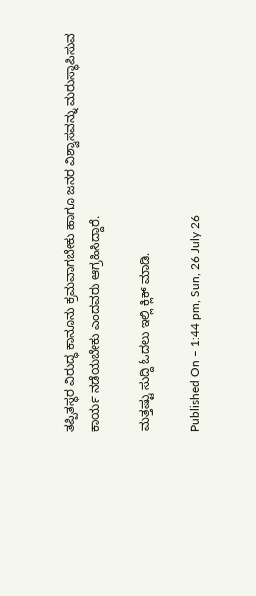ತಪ್ಪಿತಸ್ಥರ ವಿರುದ್ಧ ಕಾನೂನು ಕ್ರಮವಾಗಬೇಕು ಹಾಗೂ ಜನರ ವಿಶ್ವಾಸವನ್ನು ಮರುಸ್ಥಾಪಿಸುವ ಕಾರ್ಯ ನಡೆಯಬೇಕು ಎಂದವರು ಆಗ್ರಹಿಸಿದ್ದಾರೆ.

ಮತ್ತಷ್ಟು ಸುದ್ದಿ ಓದಲು ಇಲ್ಲಿ ಕ್ಲಿಕ್ ಮಾಡಿ.

Published On – 1:44 pm, Sun, 26 July 26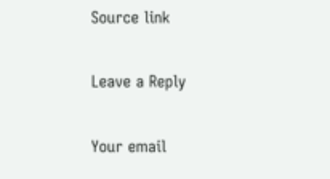Source link

Leave a Reply

Your email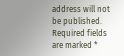address will not be published. Required fields are marked *